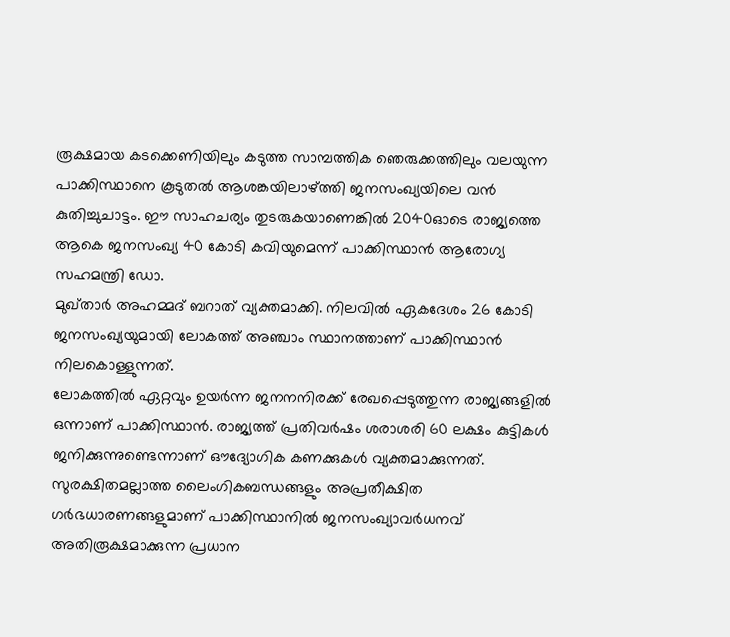രൂക്ഷമായ കടക്കെണിയിലും കടുത്ത സാമ്പത്തിക ഞെരുക്കത്തിലും വലയുന്ന പാക്കിസ്ഥാനെ കൂടുതൽ ആശങ്കയിലാഴ്ത്തി ജനസംഖ്യയിലെ വൻ കുതിച്ചുചാട്ടം. ഈ സാഹചര്യം തുടരുകയാണെങ്കിൽ 2040ഓടെ രാജ്യത്തെ ആകെ ജനസംഖ്യ 40 കോടി കവിയുമെന്ന് പാക്കിസ്ഥാൻ ആരോഗ്യ സഹമന്ത്രി ഡോ.
മുഖ്താർ അഹമ്മദ് ബറാത് വ്യക്തമാക്കി. നിലവിൽ ഏകദേശം 26 കോടി ജനസംഖ്യയുമായി ലോകത്ത് അഞ്ചാം സ്ഥാനത്താണ് പാക്കിസ്ഥാൻ നിലകൊള്ളുന്നത്.
ലോകത്തിൽ ഏറ്റവും ഉയർന്ന ജനനനിരക്ക് രേഖപ്പെടുത്തുന്ന രാജ്യങ്ങളിൽ ഒന്നാണ് പാക്കിസ്ഥാൻ. രാജ്യത്ത് പ്രതിവർഷം ശരാശരി 60 ലക്ഷം കുട്ടികൾ ജനിക്കുന്നുണ്ടെന്നാണ് ഔദ്യോഗിക കണക്കുകൾ വ്യക്തമാക്കുന്നത്.
സുരക്ഷിതമല്ലാത്ത ലൈംഗികബന്ധങ്ങളും അപ്രതീക്ഷിത ഗർഭധാരണങ്ങളുമാണ് പാക്കിസ്ഥാനിൽ ജനസംഖ്യാവർധനവ് അതിരൂക്ഷമാക്കുന്ന പ്രധാന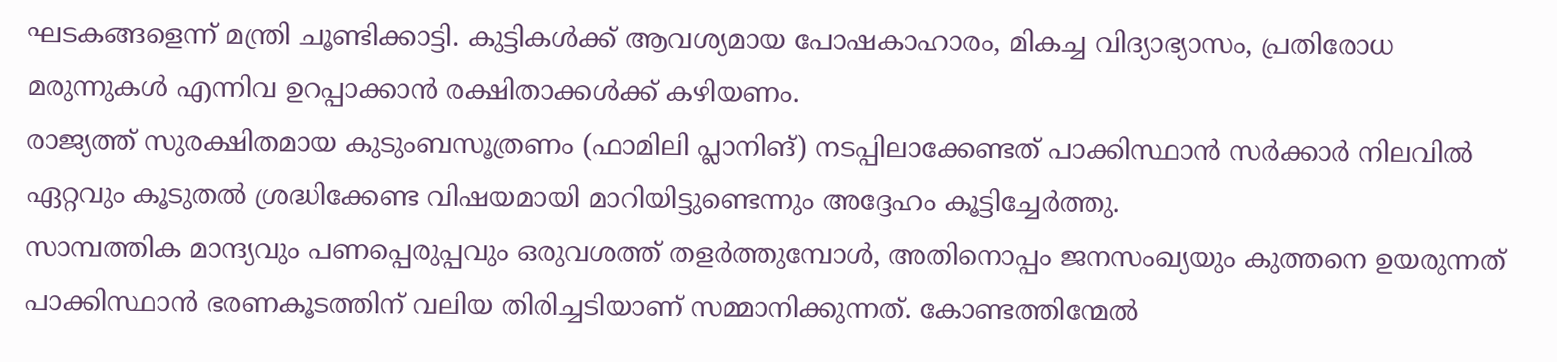ഘടകങ്ങളെന്ന് മന്ത്രി ചൂണ്ടിക്കാട്ടി. കുട്ടികൾക്ക് ആവശ്യമായ പോഷകാഹാരം, മികച്ച വിദ്യാഭ്യാസം, പ്രതിരോധ മരുന്നുകൾ എന്നിവ ഉറപ്പാക്കാൻ രക്ഷിതാക്കൾക്ക് കഴിയണം.
രാജ്യത്ത് സുരക്ഷിതമായ കുടുംബസൂത്രണം (ഫാമിലി പ്ലാനിങ്) നടപ്പിലാക്കേണ്ടത് പാക്കിസ്ഥാൻ സർക്കാർ നിലവിൽ ഏറ്റവും കൂടുതൽ ശ്രദ്ധിക്കേണ്ട വിഷയമായി മാറിയിട്ടുണ്ടെന്നും അദ്ദേഹം കൂട്ടിച്ചേർത്തു.
സാമ്പത്തിക മാന്ദ്യവും പണപ്പെരുപ്പവും ഒരുവശത്ത് തളർത്തുമ്പോൾ, അതിനൊപ്പം ജനസംഖ്യയും കുത്തനെ ഉയരുന്നത് പാക്കിസ്ഥാൻ ഭരണകൂടത്തിന് വലിയ തിരിച്ചടിയാണ് സമ്മാനിക്കുന്നത്. കോണ്ടത്തിന്മേൽ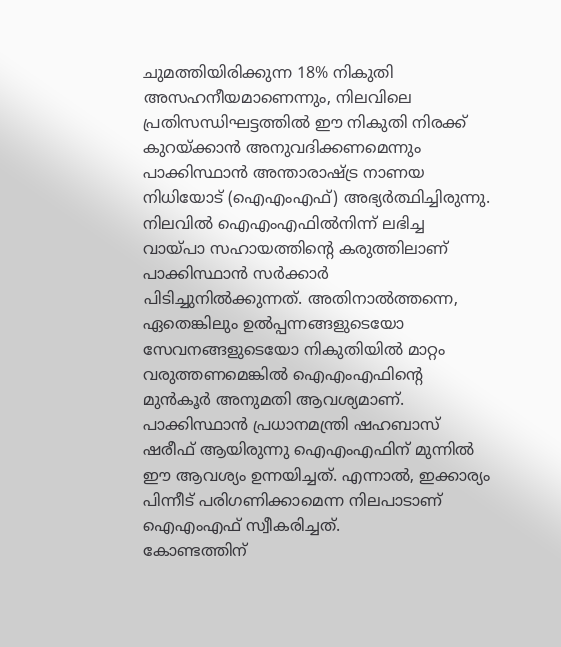ചുമത്തിയിരിക്കുന്ന 18% നികുതി അസഹനീയമാണെന്നും, നിലവിലെ പ്രതിസന്ധിഘട്ടത്തിൽ ഈ നികുതി നിരക്ക് കുറയ്ക്കാൻ അനുവദിക്കണമെന്നും പാക്കിസ്ഥാൻ അന്താരാഷ്ട്ര നാണയ നിധിയോട് (ഐഎംഎഫ്) അഭ്യർത്ഥിച്ചിരുന്നു.
നിലവിൽ ഐഎംഎഫിൽനിന്ന് ലഭിച്ച വായ്പാ സഹായത്തിന്റെ കരുത്തിലാണ് പാക്കിസ്ഥാൻ സർക്കാർ പിടിച്ചുനിൽക്കുന്നത്. അതിനാൽത്തന്നെ, ഏതെങ്കിലും ഉൽപ്പന്നങ്ങളുടെയോ സേവനങ്ങളുടെയോ നികുതിയിൽ മാറ്റം വരുത്തണമെങ്കിൽ ഐഎംഎഫിന്റെ മുൻകൂർ അനുമതി ആവശ്യമാണ്.
പാക്കിസ്ഥാൻ പ്രധാനമന്ത്രി ഷഹബാസ് ഷരീഫ് ആയിരുന്നു ഐഎംഎഫിന് മുന്നിൽ ഈ ആവശ്യം ഉന്നയിച്ചത്. എന്നാൽ, ഇക്കാര്യം പിന്നീട് പരിഗണിക്കാമെന്ന നിലപാടാണ് ഐഎംഎഫ് സ്വീകരിച്ചത്.
കോണ്ടത്തിന്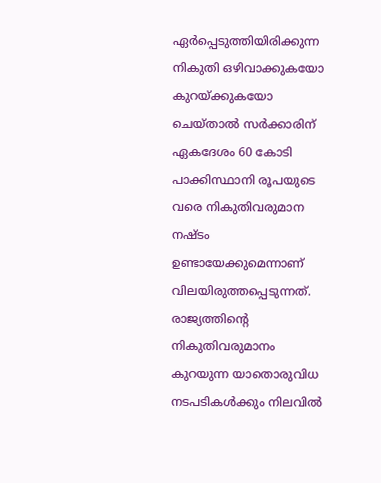ഏർപ്പെടുത്തിയിരിക്കുന്ന നികുതി ഒഴിവാക്കുകയോ കുറയ്ക്കുകയോ ചെയ്താൽ സർക്കാരിന് ഏകദേശം 60 കോടി പാക്കിസ്ഥാനി രൂപയുടെ വരെ നികുതിവരുമാന നഷ്ടം ഉണ്ടായേക്കുമെന്നാണ് വിലയിരുത്തപ്പെടുന്നത്. രാജ്യത്തിന്റെ നികുതിവരുമാനം കുറയുന്ന യാതൊരുവിധ നടപടികൾക്കും നിലവിൽ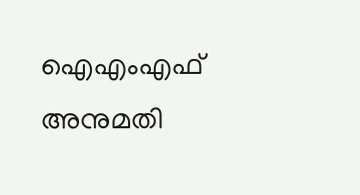ഐഎംഎഫ് അനുമതി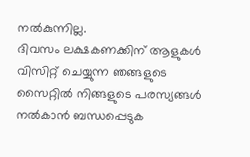നൽകുന്നില്ല.
ദിവസം ലക്ഷകണക്കിന് ആളുകൾ വിസിറ്റ് ചെയ്യുന്ന ഞങ്ങളുടെ സൈറ്റിൽ നിങ്ങളുടെ പരസ്യങ്ങൾ നൽകാൻ ബന്ധപ്പെടുക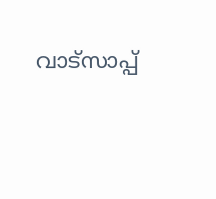വാട്സാപ്പ്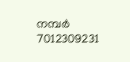നമ്പർ 7012309231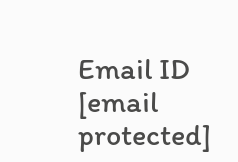Email ID [email protected]